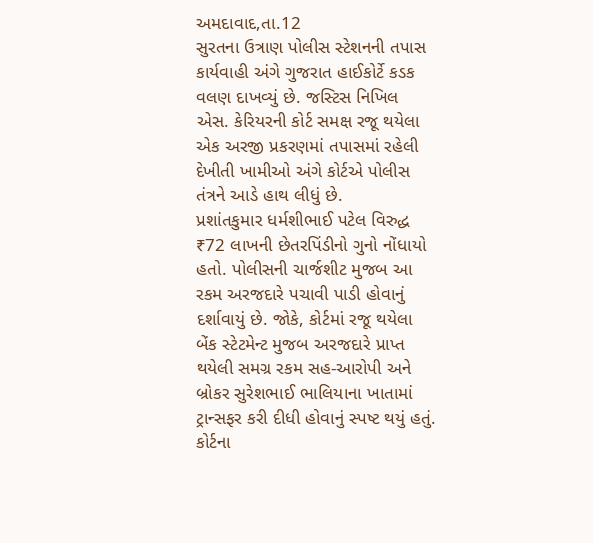અમદાવાદ,તા.12
સુરતના ઉત્રાણ પોલીસ સ્ટેશનની તપાસ કાર્યવાહી અંગે ગુજરાત હાઈકોર્ટે કડક વલણ દાખવ્યું છે. જસ્ટિસ નિખિલ એસ. કેરિયરની કોર્ટ સમક્ષ રજૂ થયેલા એક અરજી પ્રકરણમાં તપાસમાં રહેલી દેખીતી ખામીઓ અંગે કોર્ટએ પોલીસ તંત્રને આડે હાથ લીધું છે.
પ્રશાંતકુમાર ધર્મશીભાઈ પટેલ વિરુદ્ધ ₹72 લાખની છેતરપિંડીનો ગુનો નોંધાયો હતો. પોલીસની ચાર્જશીટ મુજબ આ રકમ અરજદારે પચાવી પાડી હોવાનું દર્શાવાયું છે. જોકે, કોર્ટમાં રજૂ થયેલા બેંક સ્ટેટમેન્ટ મુજબ અરજદારે પ્રાપ્ત થયેલી સમગ્ર રકમ સહ-આરોપી અને બ્રોકર સુરેશભાઈ ભાલિયાના ખાતામાં ટ્રાન્સફર કરી દીધી હોવાનું સ્પષ્ટ થયું હતું.
કોર્ટના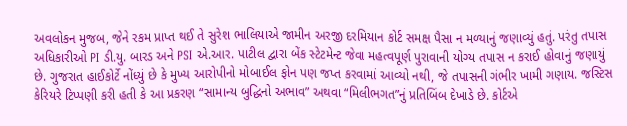અવલોકન મુજબ, જેને રકમ પ્રાપ્ત થઈ તે સુરેશ ભાલિયાએ જામીન અરજી દરમિયાન કોર્ટ સમક્ષ પૈસા ન મળ્યાનું જણાવ્યું હતું. પરંતુ તપાસ અધિકારીઓ PI ડી.યુ. બારડ અને PSI એ.આર. પાટીલ દ્વારા બેંક સ્ટેટમેન્ટ જેવા મહત્વપૂર્ણ પુરાવાની યોગ્ય તપાસ ન કરાઈ હોવાનું જણાયું છે. ગુજરાત હાઈકોર્ટે નોંધ્યું છે કે મુખ્ય આરોપીનો મોબાઈલ ફોન પણ જપ્ત કરવામાં આવ્યો નથી, જે તપાસની ગંભીર ખામી ગણાય. જસ્ટિસ કેરિયરે ટિપ્પણી કરી હતી કે આ પ્રકરણ “સામાન્ય બુદ્ધિનો અભાવ” અથવા “મિલીભગત”નું પ્રતિબિંબ દેખાડે છે. કોર્ટએ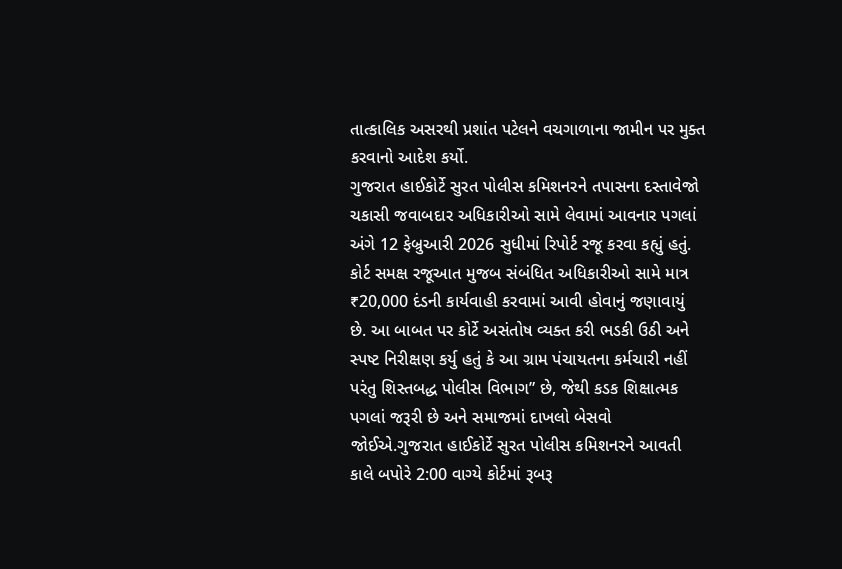તાત્કાલિક અસરથી પ્રશાંત પટેલને વચગાળાના જામીન પર મુક્ત કરવાનો આદેશ કર્યો.
ગુજરાત હાઈકોર્ટે સુરત પોલીસ કમિશનરને તપાસના દસ્તાવેજો ચકાસી જવાબદાર અધિકારીઓ સામે લેવામાં આવનાર પગલાં અંગે 12 ફેબ્રુઆરી 2026 સુધીમાં રિપોર્ટ રજૂ કરવા કહ્યું હતું. કોર્ટ સમક્ષ રજૂઆત મુજબ સંબંધિત અધિકારીઓ સામે માત્ર ₹20,000 દંડની કાર્યવાહી કરવામાં આવી હોવાનું જણાવાયું છે. આ બાબત પર કોર્ટે અસંતોષ વ્યક્ત કરી ભડકી ઉઠી અને સ્પષ્ટ નિરીક્ષણ કર્યુ હતું કે આ ગ્રામ પંચાયતના કર્મચારી નહીં પરંતુ શિસ્તબદ્ધ પોલીસ વિભાગ” છે, જેથી કડક શિક્ષાત્મક પગલાં જરૂરી છે અને સમાજમાં દાખલો બેસવો જોઈએ.ગુજરાત હાઈકોર્ટે સુરત પોલીસ કમિશનરને આવતી કાલે બપોરે 2:00 વાગ્યે કોર્ટમાં રૂબરૂ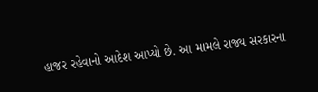હાજર રહેવાનો આદેશ આપ્યો છે. આ મામલે રાજ્ય સરકારના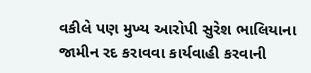વકીલે પણ મુખ્ય આરોપી સુરેશ ભાલિયાના જામીન રદ કરાવવા કાર્યવાહી કરવાની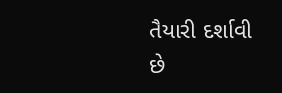તૈયારી દર્શાવી છે